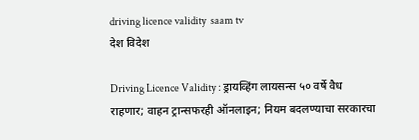driving licence validity  saam tv
देश विदेश

Driving Licence Validity : ड्रायव्हिंग लायसन्स ५० वर्षे वैध राहणार; वाहन ट्रान्सफरही ऑनलाइन; नियम बदलण्याचा सरकारचा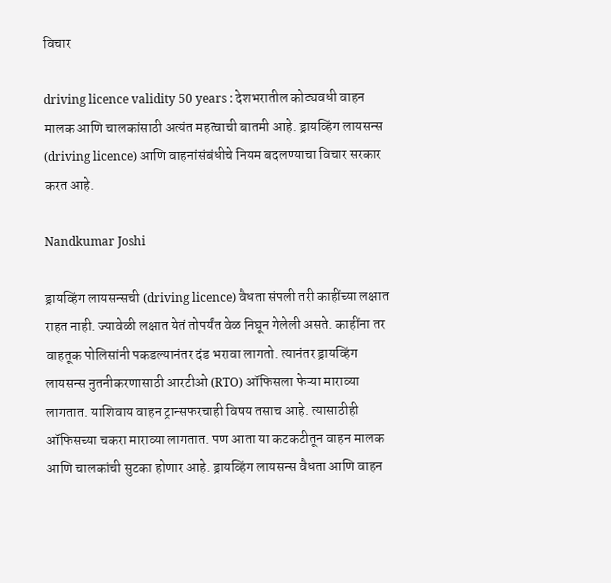विचार

driving licence validity 50 years : देशभरातील कोट्यवधी वाहन मालक आणि चालकांसाठी अत्यंत महत्वाची बातमी आहे. ड्रायव्हिंग लायसन्स (driving licence) आणि वाहनांसंबंधीचे नियम बदलण्याचा विचार सरकार करत आहे.

Nandkumar Joshi

ड्रायव्हिंग लायसन्सची (driving licence) वैधता संपली तरी काहींच्या लक्षात राहत नाही. ज्यावेळी लक्षात येतं तोपर्यंत वेळ निघून गेलेली असते. काहींना तर वाहतूक पोलिसांनी पकडल्यानंतर दंड भरावा लागतो. त्यानंतर ड्रायव्हिंग लायसन्स नुतनीकरणासाठी आरटीओ (RTO) ऑफिसला फेऱ्या माराव्या लागतात. याशिवाय वाहन ट्रान्सफरचाही विषय तसाच आहे. त्यासाठीही ऑफिसच्या चकरा माराव्या लागतात. पण आता या कटकटीतून वाहन मालक आणि चालकांची सुटका होणार आहे. ड्रायव्हिंग लायसन्स वैधता आणि वाहन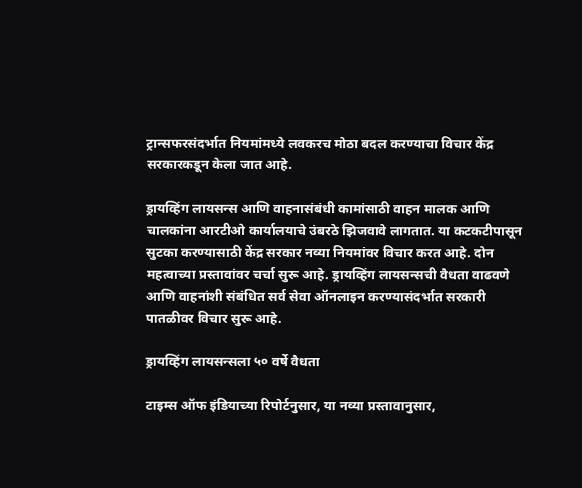ट्रान्सफरसंदर्भात नियमांमध्ये लवकरच मोठा बदल करण्याचा विचार केंद्र सरकारकडून केला जात आहे.

ड्रायव्हिंग लायसन्स आणि वाहनासंबंधी कामांसाठी वाहन मालक आणि चालकांना आरटीओ कार्यालयाचे उंबरठे झिजवावे लागतात. या कटकटीपासून सुटका करण्यासाठी केंद्र सरकार नव्या नियमांवर विचार करत आहे. दोन महत्वाच्या प्रस्तावांवर चर्चा सुरू आहे. ड्रायव्हिंग लायसन्सची वैधता वाढवणे आणि वाहनांशी संबंधित सर्व सेवा ऑनलाइन करण्यासंदर्भात सरकारी पातळीवर विचार सुरू आहे.

ड्रायव्हिंग लायसन्सला ५० वर्षे वैधता

टाइम्स ऑफ इंडियाच्या रिपोर्टनुसार, या नव्या प्रस्तावानुसार,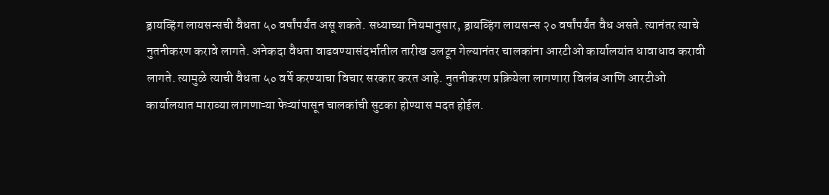ड्रायव्हिंग लायसन्सची वैधता ५० वर्षांपर्यंत असू शकते. सध्याच्या नियमानुसार, ड्रायव्हिंग लायसन्स २० वर्षांपर्यंत वैध असते. त्यानंतर त्याचे नुतनीकरण करावे लागते. अनेकदा वैधता वाढवण्यासंदर्भातील तारीख उलटून गेल्यानंतर चालकांना आरटीओ कार्यालयांत धावाधाव करावी लागते. त्यामुळे त्याची वैधता ५० वर्षे करण्याचा विचार सरकार करत आहे. नुतनीकरण प्रक्रियेला लागणारा विलंब आणि आरटीओ कार्यालयात माराव्या लागणाऱ्या फेऱ्यांपासून चालकांची सुटका होण्यास मदत होईल.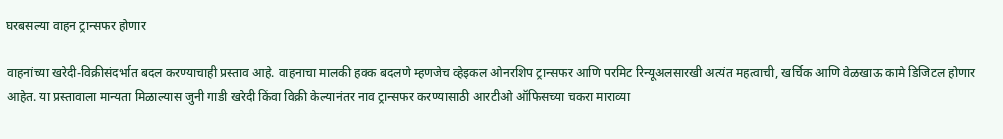घरबसल्या वाहन ट्रान्सफर होणार

वाहनांच्या खरेदी-विक्रीसंदर्भात बदल करण्याचाही प्रस्ताव आहे. वाहनाचा मालकी हक्क बदलणे म्हणजेच व्हेइकल ओनरशिप ट्रान्सफर आणि परमिट रिन्यूअलसारखी अत्यंत महत्वाची, खर्चिक आणि वेळखाऊ कामे डिजिटल होणार आहेत. या प्रस्तावाला मान्यता मिळाल्यास जुनी गाडी खरेदी किंवा विक्री केल्यानंतर नाव ट्रान्सफर करण्यासाठी आरटीओ ऑफिसच्या चकरा माराव्या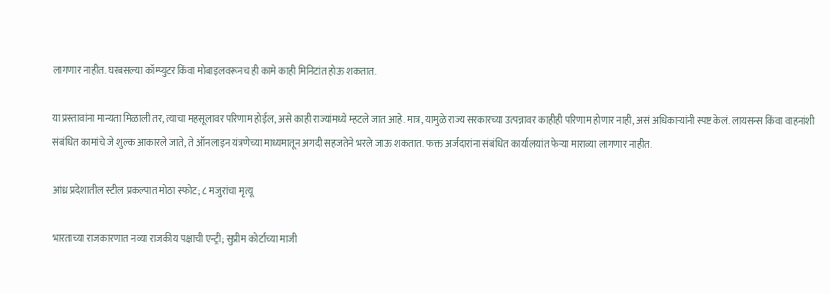लागणार नाहीत. घरबसल्या कॉम्प्युटर किंवा मोबाइलवरूनच ही कामे काही मिनिटांत होऊ शकतात.

या प्रस्तावांना मान्यता मिळाली तर, त्याचा महसूलावर परिणाम होईल, असे काही राज्यांमध्ये म्हटले जात आहे. मात्र, यामुळे राज्य सरकारच्या उत्पन्नावर काहीही परिणाम होणार नाही, असं अधिकाऱ्यांनी स्पष्ट केलं. लायसन्स किंवा वाहनांशी संबंधित कामांचे जे शुल्क आकारले जाते, ते ऑनलाइन यंत्रणेच्या माध्यमातून अगदी सहजतेने भरले जाऊ शकतात. फक्त अर्जदारांना संबंधित कार्यालयांत फेऱ्या माराव्या लागणार नाहीत.

आंध्र प्रदेशातील स्टील प्रकल्पात मोठा स्फोट; ८ मजुरांचा मृत्यू

भारताच्या राजकारणात नव्या राजकीय पक्षाची एन्ट्री; सुप्रीम कोर्टाच्या माजी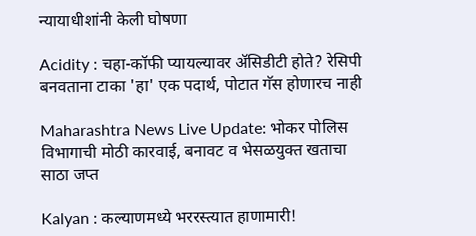न्यायाधीशांनी केली घोषणा

Acidity : चहा-कॉफी प्यायल्यावर ॲसिडीटी होते? रेसिपी बनवताना टाका 'हा' एक पदार्थ, पोटात गॅस होणारच नाही

Maharashtra News Live Update: भोकर पोलिस विभागाची मोठी कारवाई, बनावट व भेसळयुक्त खताचा साठा जप्त

Kalyan : कल्याणमध्ये भररस्त्यात हाणामारी!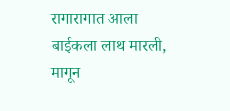रागारागात आला बाईकला लाथ मारली, मागून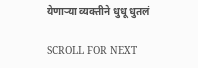येणाऱ्या व्यक्तीने धुधू धुतलं

SCROLL FOR NEXT